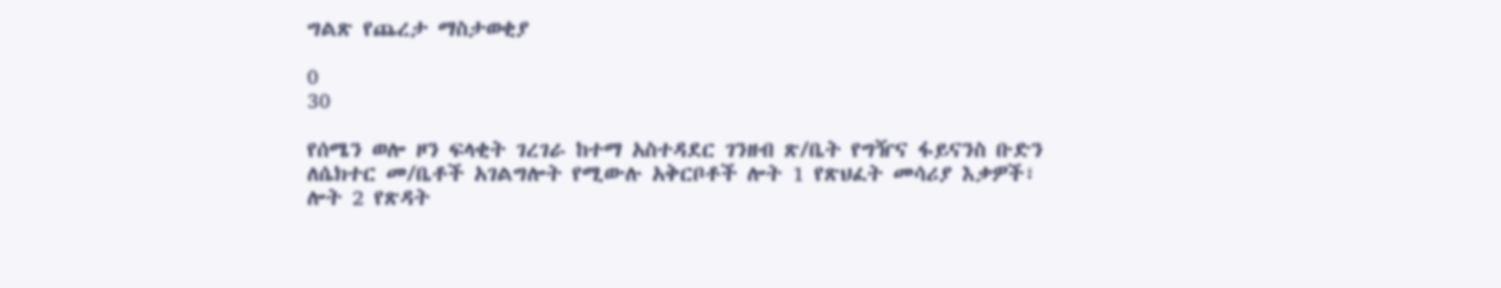ግልጽ የጨረታ ማስታወቂያ

0
30

የሰሜን ወሎ ዞን ፍላቂት ገረገራ ከተማ አስተዳደር ገንዘብ ጽ/ቤት የግዥና ፋይናንስ ቡድን ለሴክተር መ/ቤቶች አገልግሎት የሚውሉ አቅርቦቶች ሎት 1 የጽህፈት መሳሪያ እቃዎች፣ ሎት 2 የጽዳት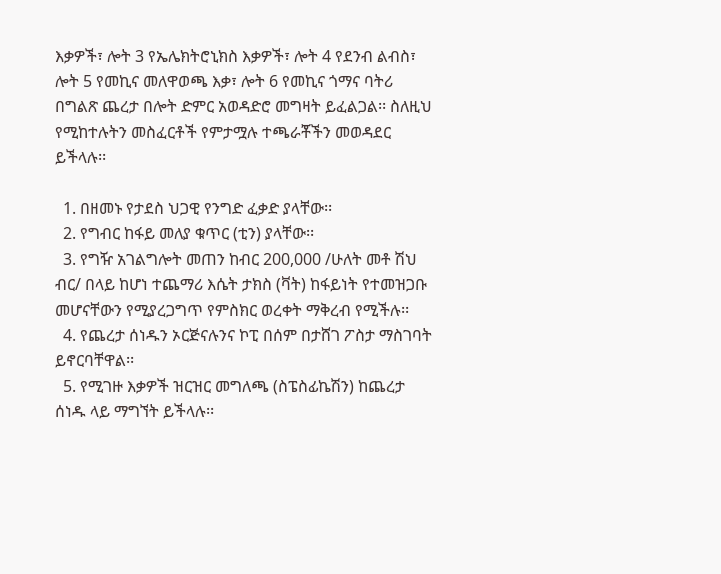እቃዎች፣ ሎት 3 የኤሌክትሮኒክስ እቃዎች፣ ሎት 4 የደንብ ልብስ፣ ሎት 5 የመኪና መለዋወጫ እቃ፣ ሎት 6 የመኪና ጎማና ባትሪ  በግልጽ ጨረታ በሎት ድምር አወዳድሮ መግዛት ይፈልጋል፡፡ ስለዚህ የሚከተሉትን መስፈርቶች የምታሟሉ ተጫራቾችን መወዳደር ይችላሉ፡፡

  1. በዘመኑ የታደስ ህጋዊ የንግድ ፈቃድ ያላቸው፡፡
  2. የግብር ከፋይ መለያ ቁጥር (ቲን) ያላቸው፡፡
  3. የግዥ አገልግሎት መጠን ከብር 200,000 /ሁለት መቶ ሽህ ብር/ በላይ ከሆነ ተጨማሪ እሴት ታክስ (ቫት) ከፋይነት የተመዝጋቡ መሆናቸውን የሚያረጋግጥ የምስክር ወረቀት ማቅረብ የሚችሉ፡፡
  4. የጨረታ ሰነዱን ኦርጅናሉንና ኮፒ በሰም በታሸገ ፖስታ ማስገባት ይኖርባቸዋል፡፡
  5. የሚገዙ እቃዎች ዝርዝር መግለጫ (ስፔስፊኬሽን) ከጨረታ ሰነዱ ላይ ማግኘት ይችላሉ፡፡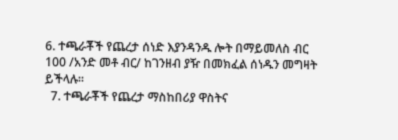6. ተጫራቾች የጨረታ ሰነድ እያንዳንዱ ሎት በማይመለስ ብር 100 /አንድ መቶ ብር/ ከገንዘብ ያዥ በመክፈል ሰነዱን መግዛት  ይችላሉ፡፡
  7. ተጫራቾች የጨረታ ማስከበሪያ ዋስትና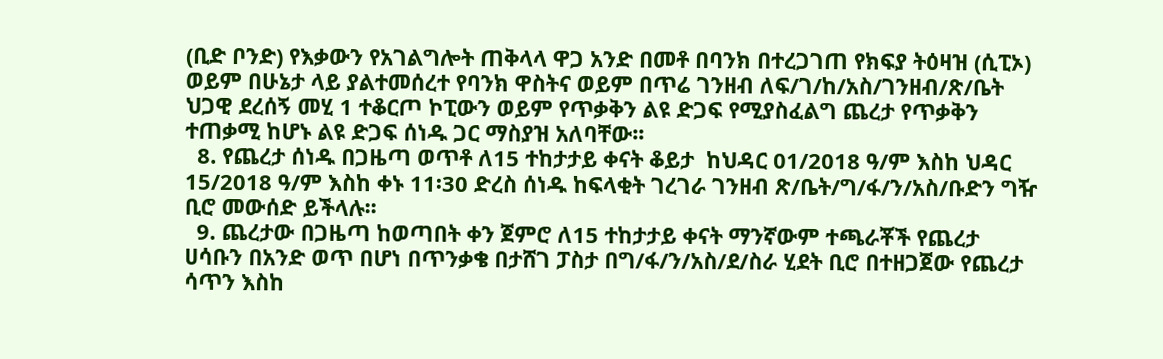(ቢድ ቦንድ) የእቃውን የአገልግሎት ጠቅላላ ዋጋ አንድ በመቶ በባንክ በተረጋገጠ የክፍያ ትዕዛዝ (ሲፒኦ) ወይም በሁኔታ ላይ ያልተመሰረተ የባንክ ዋስትና ወይም በጥሬ ገንዘብ ለፍ/ገ/ከ/አስ/ገንዘብ/ጽ/ቤት ህጋዊ ደረሰኝ መሂ 1 ተቆርጦ ኮፒውን ወይም የጥቃቅን ልዩ ድጋፍ የሚያስፈልግ ጨረታ የጥቃቅን ተጠቃሚ ከሆኑ ልዩ ድጋፍ ሰነዱ ጋር ማስያዝ አለባቸው፡፡
  8. የጨረታ ሰነዱ በጋዜጣ ወጥቶ ለ15 ተከታታይ ቀናት ቆይታ  ከህዳር 01/2018 ዓ/ም እስከ ህዳር 15/2018 ዓ/ም እስከ ቀኑ 11፡30 ድረስ ሰነዱ ከፍላቂት ገረገራ ገንዘብ ጽ/ቤት/ግ/ፋ/ን/አስ/ቡድን ግዥ ቢሮ መውሰድ ይችላሉ፡፡
  9. ጨረታው በጋዜጣ ከወጣበት ቀን ጀምሮ ለ15 ተከታታይ ቀናት ማንኛውም ተጫራቾች የጨረታ ሀሳቡን በአንድ ወጥ በሆነ በጥንቃቄ በታሸገ ፓስታ በግ/ፋ/ን/አስ/ደ/ስራ ሂደት ቢሮ በተዘጋጀው የጨረታ ሳጥን እስከ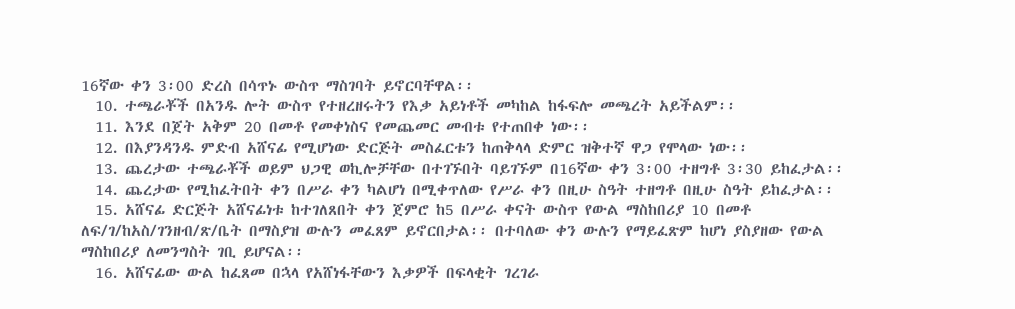16ኛው ቀን 3፡00 ድረስ በሳጥኑ ውስጥ ማስገባት ይኖርባቸዋል፡፡
  10. ተጫራቾች በአንዱ ሎት ውስጥ የተዘረዘሩትን የእቃ አይነቶች መካከል ከፋፍሎ መጫረት አይችልም፡፡
  11. እንደ በጀት አቅም 20 በመቶ የመቀነስና የመጨመር መብቱ የተጠበቀ ነው፡፡
  12. በእያንዳንዱ ምድብ አሸናፊ የሚሆነው ድርጅት መስፈርቱን ከጠቅላላ ድምር ዝቅተኛ ዋጋ የሞላው ነው፡፡
  13. ጨረታው ተጫራቾች ወይም ህጋዊ ወኪሎቻቸው በተገኙበት ባይገኙም በ16ኛው ቀን 3፡00 ተዘግቶ 3፡30 ይከፈታል፡፡
  14. ጨረታው የሚከፈትበት ቀን በሥራ ቀን ካልሆነ በሚቀጥለው የሥራ ቀን በዚሁ ስዓት ተዘግቶ በዚሁ ስዓት ይከፈታል፡፡
  15. አሸናፊ ድርጅት አሸናፊነቱ ከተገለጸበት ቀን ጀምሮ ከ5 በሥራ ቀናት ውስጥ የውል ማስከበሪያ 10 በመቶ ለፍ/ገ/ከአስ/ገንዘብ/ጽ/ቤት በማስያዝ ውሉን መፈጸም ይኖርበታል፡፡ በተባለው ቀን ውሉን የማይፈጽም ከሆነ ያስያዘው የውል ማስከበሪያ ለመንግስት ገቢ ይሆናል፡፡
  16. አሸናፊው ውል ከፈጸመ በኋላ የአሸነፋቸውን እቃዎች በፍላቂት ገረገራ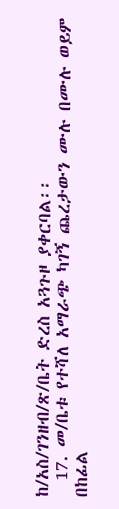ከ/አስ/ገንዘብ/ጽ/ቤት ድረስ አጓጉዞ ያቀርባል፡፡
  17. መ/ቤቱ የተሻለ አማራጭ ካገኝ ጨረታውን ሙሉ በሙሉ ወይም በከፊል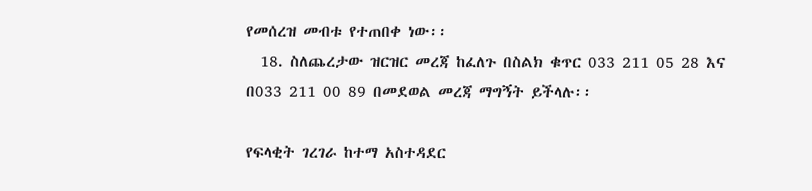የመሰረዝ መብቱ የተጠበቀ ነው፡፡
  18. ስለጨረታው ዝርዝር መረጃ ከፈለጉ በስልክ ቁጥር 033 211 05 28 እና በ033 211 00 89 በመደወል መረጃ ማግኝት ይችላሉ፡፡

የፍላቂት ገረገራ ከተማ አስተዳደር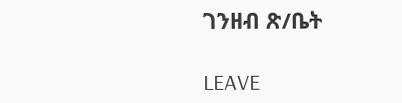ገንዘብ ጽ/ቤት

LEAVE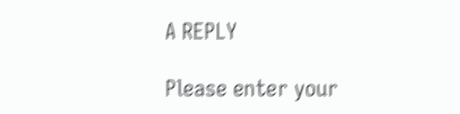A REPLY

Please enter your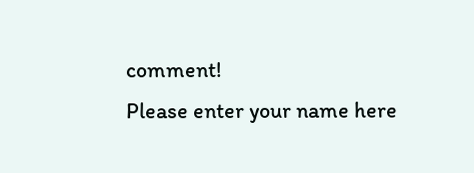comment!
Please enter your name here